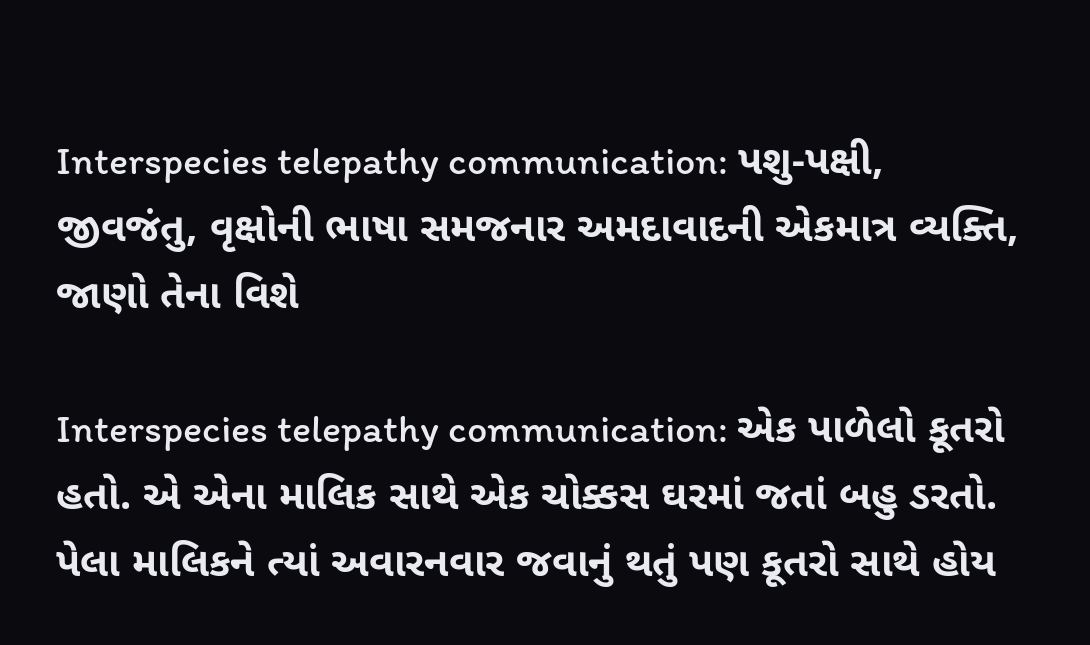Interspecies telepathy communication: પશુ-પક્ષી, જીવજંતુ, વૃક્ષોની ભાષા સમજનાર અમદાવાદની એકમાત્ર વ્યક્તિ, જાણો તેના વિશે

Interspecies telepathy communication: એક પાળેલો કૂતરો હતો. એ એના માલિક સાથે એક ચોક્કસ ઘરમાં જતાં બહુ ડરતો. પેલા માલિકને ત્યાં અવારનવાર જવાનું થતું પણ કૂતરો સાથે હોય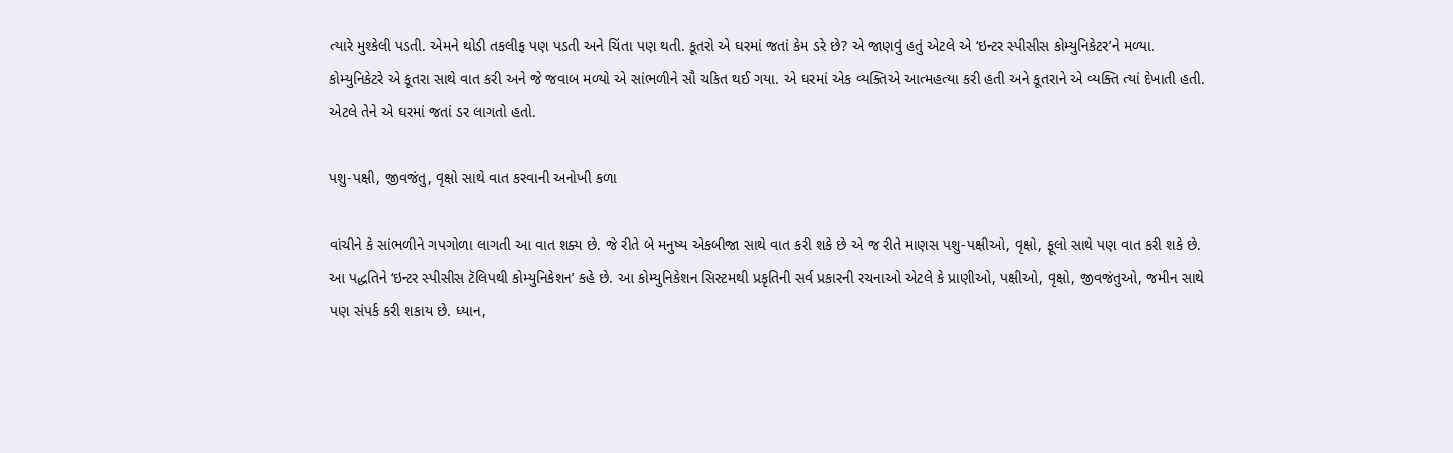ત્યારે મુશ્કેલી પડતી. એમને થોડી તકલીફ પણ પડતી અને ચિંતા પણ થતી. કૂતરો એ ઘરમાં જતાં કેમ ડરે છે? એ જાણવું હતું એટલે એ ‘ઇન્ટર સ્પીસીસ કોમ્યુનિકેટર’ને મળ્યા. કોમ્યુનિકેટરે એ કૂતરા સાથે વાત કરી અને જે જવાબ મળ્યો એ સાંભળીને સૌ ચકિત થઈ ગયા. એ ઘરમાં એક વ્યક્તિએ આત્મહત્યા કરી હતી અને કૂતરાને એ વ્યક્તિ ત્યાં દેખાતી હતી. એટલે તેને એ ઘરમાં જતાં ડર લાગતો હતો.

પશુ-પક્ષી, જીવજંતુ, વૃક્ષો સાથે વાત કરવાની અનોખી કળા

વાંચીને કે સાંભળીને ગપગોળા લાગતી આ વાત શક્ય છે. જે રીતે બે મનુષ્ય એકબીજા સાથે વાત કરી શકે છે એ જ રીતે માણસ પશુ-પક્ષીઓ, વૃક્ષો, ફૂલો સાથે પણ વાત કરી શકે છે. આ પદ્ધતિને ‘ઇન્ટર સ્પીસીસ ટૅલિપથી કોમ્યુનિકેશન’ કહે છે. આ કોમ્યુનિકેશન સિસ્ટમથી પ્રકૃતિની સર્વ પ્રકારની રચનાઓ એટલે કે પ્રાણીઓ, પક્ષીઓ, વૃક્ષો, જીવજંતુઓ, જમીન સાથે પણ સંપર્ક કરી શકાય છે. ધ્યાન,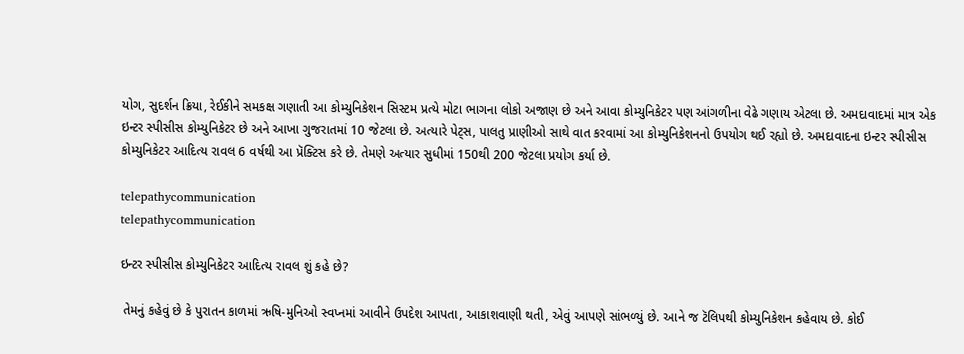યોગ, સુદર્શન ક્રિયા, રેઈકીને સમકક્ષ ગણાતી આ કોમ્યુનિકેશન સિસ્ટમ પ્રત્યે મોટા ભાગના લોકો અજાણ છે અને આવા કોમ્યુનિકેટર પણ આંગળીના વેઢે ગણાય એટલા છે. અમદાવાદમાં માત્ર એક ઇન્ટર સ્પીસીસ કોમ્યુનિકેટર છે અને આખા ગુજરાતમાં 10 જેટલા છે. અત્યારે પેટ્સ, પાલતુ પ્રાણીઓ સાથે વાત કરવામાં આ કોમ્યુનિકેશનનો ઉપયોગ થઈ રહ્યો છે. અમદાવાદના ઇન્ટર સ્પીસીસ કોમ્યુનિકેટર આદિત્ય રાવલ 6 વર્ષથી આ પ્રૅક્ટિસ કરે છે. તેમણે અત્યાર સુધીમાં 150થી 200 જેટલા પ્રયોગ કર્યા છે.

telepathycommunication
telepathycommunication

ઇન્ટર સ્પીસીસ કોમ્યુનિકેટર આદિત્ય રાવલ શું કહે છે?

 તેમનું કહેવું છે કે પુરાતન કાળમાં ઋષિ-મુનિઓ સ્વપ્નમાં આવીને ઉપદેશ આપતા, આકાશવાણી થતી, એવું આપણે સાંભળ્યું છે. આને જ ટૅલિપથી કોમ્યુનિકેશન કહેવાય છે. કોઈ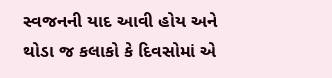સ્વજનની યાદ આવી હોય અને થોડા જ કલાકો કે દિવસોમાં એ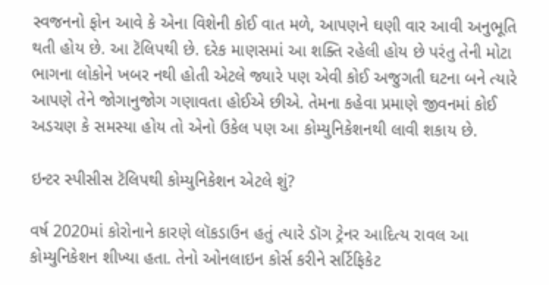સ્વજનનો ફોન આવે કે એના વિશેની કોઈ વાત મળે, આપણને ઘણી વાર આવી અનુભૂતિ થતી હોય છે. આ ટૅલિપથી છે. દરેક માણસમાં આ શક્તિ રહેલી હોય છે પરંતુ તેની મોટા ભાગના લોકોને ખબર નથી હોતી એટલે જ્યારે પણ એવી કોઈ અજુગતી ઘટના બને ત્યારે આપણે તેને જોગાનુજોગ ગણાવતા હોઈએ છીએ. તેમના કહેવા પ્રમાણે જીવનમાં કોઈ અડચણ કે સમસ્યા હોય તો એનો ઉકેલ પણ આ કોમ્યુનિકેશનથી લાવી શકાય છે.

ઇન્ટર સ્પીસીસ ટૅલિપથી કોમ્યુનિકેશન એટલે શું?

વર્ષ 2020માં કોરોનાને કારણે લૉકડાઉન હતું ત્યારે ડૉગ ટ્રેનર આદિત્ય રાવલ આ કોમ્યુનિકેશન શીખ્યા હતા. તેનો ઓનલાઇન કોર્સ કરીને સર્ટિફિકેટ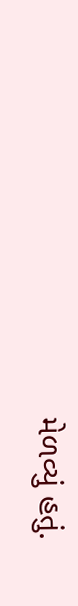મેળવ્યું હતું.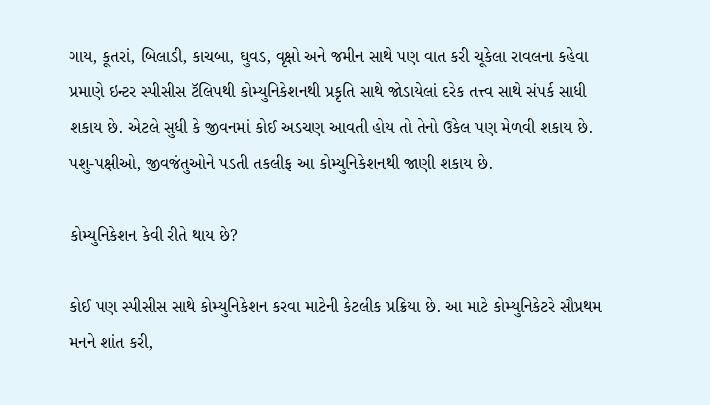ગાય, કૂતરાં, બિલાડી, કાચબા, ઘુવડ, વૃક્ષો અને જમીન સાથે પણ વાત કરી ચૂકેલા રાવલના કહેવા પ્રમાણે ઇન્ટર સ્પીસીસ ટૅલિપથી કોમ્યુનિકેશનથી પ્રકૃતિ સાથે જોડાયેલાં દરેક તત્ત્વ સાથે સંપર્ક સાધી શકાય છે. એટલે સુધી કે જીવનમાં કોઈ અડચણ આવતી હોય તો તેનો ઉકેલ પણ મેળવી શકાય છે. પશુ-પક્ષીઓ, જીવજંતુઓને પડતી તકલીફ આ કોમ્યુનિકેશનથી જાણી શકાય છે.

કોમ્યુનિકેશન કેવી રીતે થાય છે?

કોઈ પણ સ્પીસીસ સાથે કોમ્યુનિકેશન કરવા માટેની કેટલીક પ્રક્રિયા છે. આ માટે કોમ્યુનિકેટરે સૌપ્રથમ મનને શાંત કરી,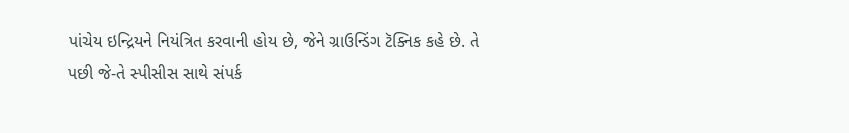પાંચેય ઇન્દ્રિયને નિયંત્રિત કરવાની હોય છે, જેને ગ્રાઉન્ડિંગ ટૅક્નિક કહે છે. તે પછી જે-તે સ્પીસીસ સાથે સંપર્ક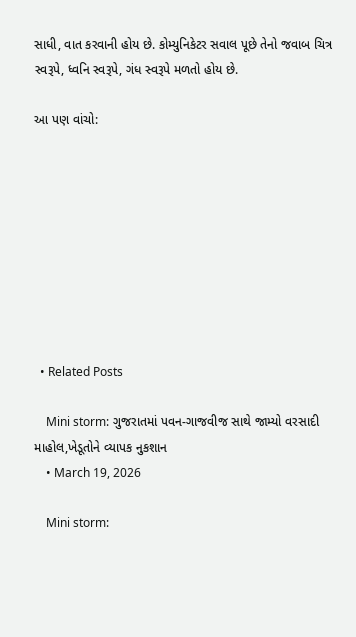સાધી, વાત કરવાની હોય છે. કોમ્યુનિકેટર સવાલ પૂછે તેનો જવાબ ચિત્ર સ્વરૂપે, ધ્વનિ સ્વરૂપે, ગંધ સ્વરૂપે મળતો હોય છે.

આ પણ વાંચો:









  • Related Posts

    Mini storm: ગુજરાતમાં પવન-ગાજવીજ સાથે જામ્યો વરસાદી માહોલ,ખેડૂતોને વ્યાપક નુકશાન
    • March 19, 2026

    Mini storm: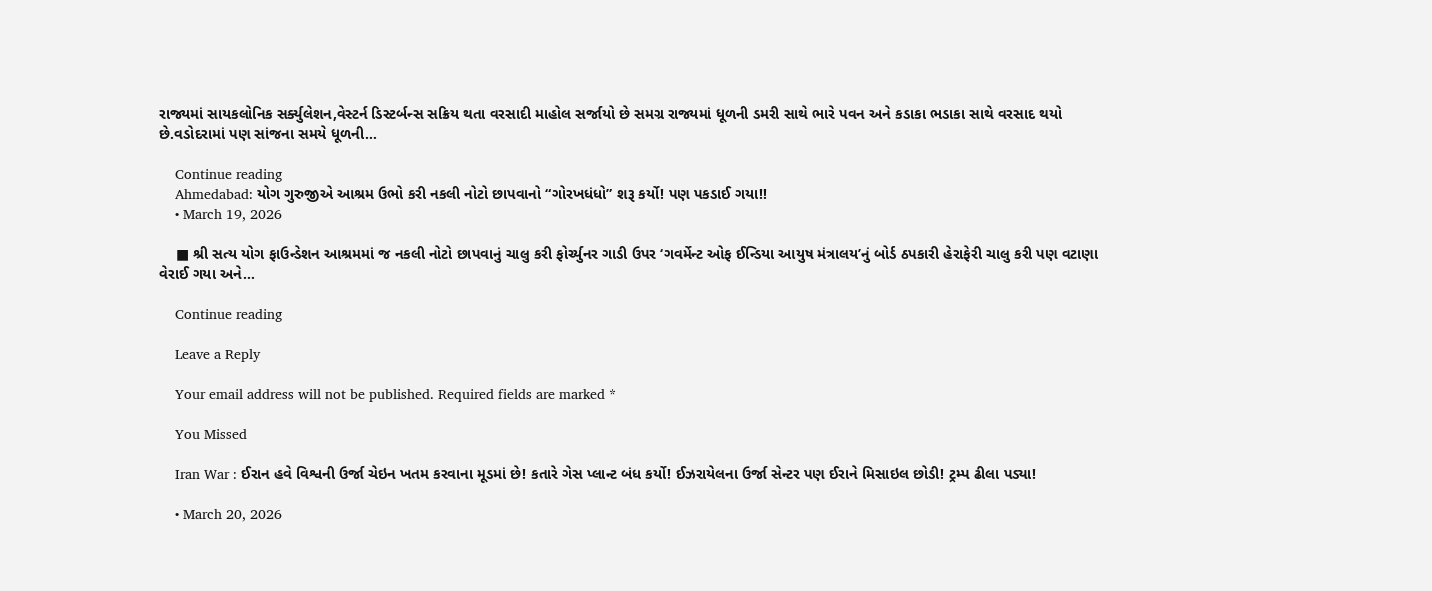રાજ્યમાં સાયકલોનિક સર્ક્યુલેશન,વેસ્ટર્ન ડિસ્ટર્બન્સ સક્રિય થતા વરસાદી માહોલ સર્જાયો છે સમગ્ર રાજ્યમાં ધૂળની ડમરી સાથે ભારે પવન અને કડાકા ભડાકા સાથે વરસાદ થયો છે.વડોદરામાં પણ સાંજના સમયે ધૂળની…

    Continue reading
    Ahmedabad: યોગ ગુરુજીએ આશ્રમ ઉભો કરી નકલી નોટો છાપવાનો “ગોરખધંધો” શરૂ કર્યો! પણ પકડાઈ ગયા!!
    • March 19, 2026

    ■ શ્રી સત્ય યોગ ફાઉન્ડેશન આશ્રમમાં જ નકલી નોટો છાપવાનું ચાલુ કરી ફોર્ચ્યુનર ગાડી ઉપર ‘ગવર્મેન્ટ ઓફ ઈન્ડિયા આયુષ મંત્રાલય’નું બોર્ડ ઠપકારી હેરાફેરી ચાલુ કરી પણ વટાણા વેરાઈ ગયા અને…

    Continue reading

    Leave a Reply

    Your email address will not be published. Required fields are marked *

    You Missed

    Iran War : ઈરાન હવે વિશ્વની ઉર્જા ચેઇન ખતમ કરવાના મૂડમાં છે! કતારે ગેસ પ્લાન્ટ બંધ કર્યો! ઈઝરાયેલના ઉર્જા સેન્ટર પણ ઈરાને મિસાઇલ છોડી! ટ્રમ્પ ઢીલા પડ્યા!

    • March 20, 2026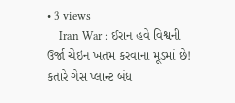• 3 views
    Iran War : ઈરાન હવે વિશ્વની ઉર્જા ચેઇન ખતમ કરવાના મૂડમાં છે! કતારે ગેસ પ્લાન્ટ બંધ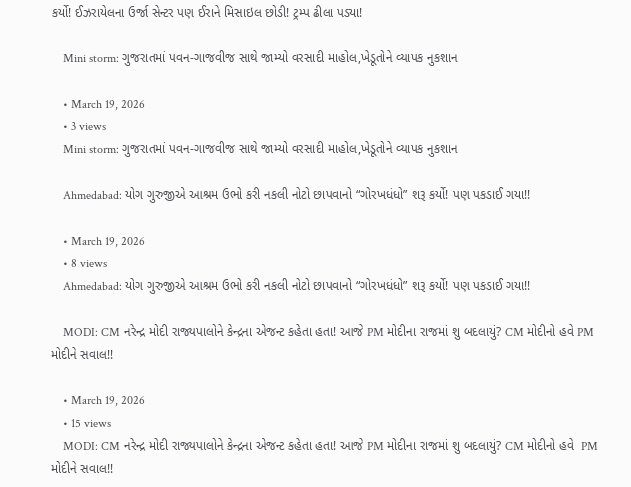કર્યો! ઈઝરાયેલના ઉર્જા સેન્ટર પણ ઈરાને મિસાઇલ છોડી! ટ્રમ્પ ઢીલા પડ્યા!

    Mini storm: ગુજરાતમાં પવન-ગાજવીજ સાથે જામ્યો વરસાદી માહોલ,ખેડૂતોને વ્યાપક નુકશાન

    • March 19, 2026
    • 3 views
    Mini storm: ગુજરાતમાં પવન-ગાજવીજ સાથે જામ્યો વરસાદી માહોલ,ખેડૂતોને વ્યાપક નુકશાન

    Ahmedabad: યોગ ગુરુજીએ આશ્રમ ઉભો કરી નકલી નોટો છાપવાનો “ગોરખધંધો” શરૂ કર્યો! પણ પકડાઈ ગયા!!

    • March 19, 2026
    • 8 views
    Ahmedabad: યોગ ગુરુજીએ આશ્રમ ઉભો કરી નકલી નોટો છાપવાનો “ગોરખધંધો” શરૂ કર્યો! પણ પકડાઈ ગયા!!

    MODI: CM નરેન્દ્ર મોદી રાજ્યપાલોને કેન્દ્રના એજન્ટ કહેતા હતા! આજે PM મોદીના રાજમાં શુ બદલાયું? CM મોદીનો હવે PM મોદીને સવાલ!!

    • March 19, 2026
    • 15 views
    MODI: CM નરેન્દ્ર મોદી રાજ્યપાલોને કેન્દ્રના એજન્ટ કહેતા હતા! આજે PM મોદીના રાજમાં શુ બદલાયું? CM મોદીનો હવે  PM મોદીને સવાલ!!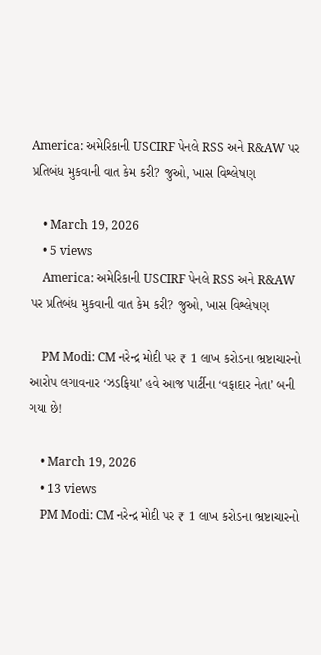America: અમેરિકાની USCIRF પેનલે RSS અને R&AW પર પ્રતિબંધ મુકવાની વાત કેમ કરી? જુઓ, ખાસ વિશ્લેષણ

    • March 19, 2026
    • 5 views
    America: અમેરિકાની USCIRF પેનલે RSS અને R&AW પર પ્રતિબંધ મુકવાની વાત કેમ કરી? જુઓ, ખાસ વિશ્લેષણ

    PM Modi: CM નરેન્દ્ર મોદી પર ₹ 1 લાખ કરોડના ભ્રષ્ટાચારનો આરોપ લગાવનાર ‘ઝડફિયા’ હવે આજ પાર્ટીના ‘વફાદાર નેતા’ બની ગયા છે!

    • March 19, 2026
    • 13 views
    PM Modi: CM નરેન્દ્ર મોદી પર ₹ 1 લાખ કરોડના ભ્રષ્ટાચારનો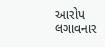આરોપ લગાવનાર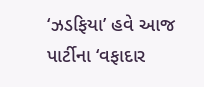‘ઝડફિયા’ હવે આજ પાર્ટીના ‘વફાદાર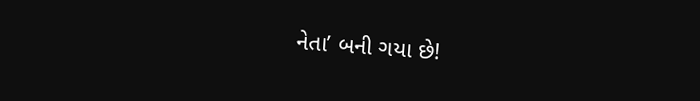નેતા’ બની ગયા છે!